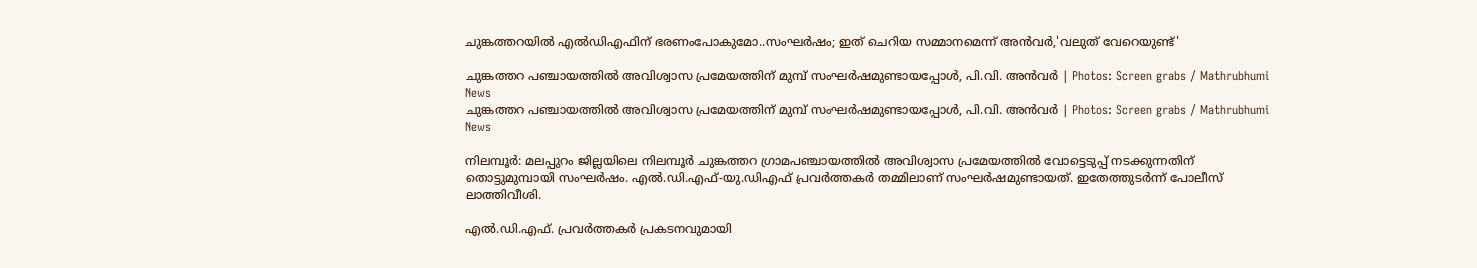ചുങ്കത്തറയില്‍ എല്‍ഡിഎഫിന് ഭരണംപോകുമോ..സംഘര്‍ഷം; ഇത് ചെറിയ സമ്മാനമെന്ന് അന്‍വര്‍,'വലുത് വേറെയുണ്ട്'

ചുങ്കത്തറ പഞ്ചായത്തിൽ അവിശ്വാസ പ്രമേയത്തിന് മുമ്പ് സംഘർഷമുണ്ടായപ്പോൾ, പി.വി. അൻവർ | Photos: Screen grabs / Mathrubhumi News
ചുങ്കത്തറ പഞ്ചായത്തിൽ അവിശ്വാസ പ്രമേയത്തിന് മുമ്പ് സംഘർഷമുണ്ടായപ്പോൾ, പി.വി. അൻവർ | Photos: Screen grabs / Mathrubhumi News

നിലമ്പൂര്‍: മലപ്പുറം ജില്ലയിലെ നിലമ്പൂര്‍ ചുങ്കത്തറ ഗ്രാമപഞ്ചായത്തില്‍ അവിശ്വാസ പ്രമേയത്തില്‍ വോട്ടെടുപ്പ് നടക്കുന്നതിന് തൊട്ടുമുമ്പായി സംഘര്‍ഷം. എല്‍.ഡി.എഫ്-യു.ഡിഎഫ് പ്രവര്‍ത്തകര്‍ തമ്മിലാണ് സംഘര്‍ഷമുണ്ടായത്. ഇതേത്തുടര്‍ന്ന് പോലീസ് ലാത്തിവീശി.

എൽ.ഡി.എഫ്. പ്രവർത്തകർ പ്രകടനവുമായി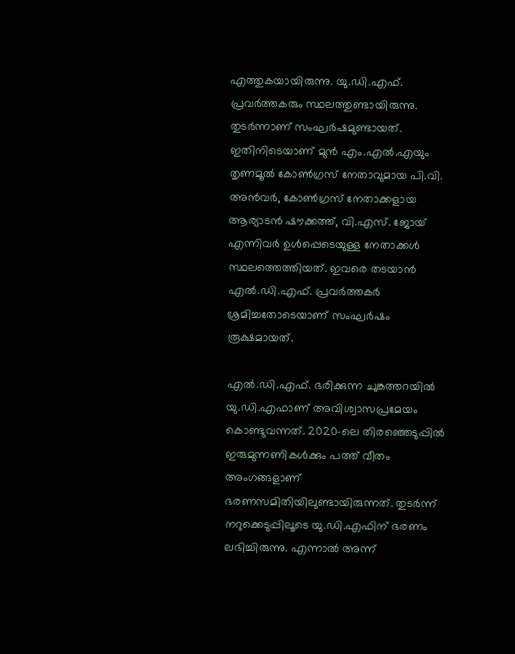എത്തുകയായിരുന്നു. യു.ഡി.എഫ്. പ്രവർത്തകരും സ്ഥലത്തുണ്ടായിരുന്നു. തുടർന്നാണ് സംഘർഷമുണ്ടായത്. ഇതിനിടെയാണ് മുന്‍ എം.എല്‍.എയും തൃണമൂല്‍ കോണ്‍ഗ്രസ് നേതാവുമായ പി.വി. അന്‍വര്‍, കോണ്‍ഗ്രസ് നേതാക്കളായ ആര്യാടന്‍ ഷൗക്കത്ത്, വി.എസ്. ജോയ് എന്നിവര്‍ ഉള്‍പ്പെടെയുള്ള നേതാക്കള്‍ സ്ഥലത്തെത്തിയത്. ഇവരെ തടയാൻ എൽ.ഡി.എഫ്. പ്രവർത്തകർ ശ്രമിച്ചതോടെയാണ് സംഘർഷം രൂക്ഷമായത്.

എല്‍.ഡി.എഫ്. ഭരിക്കുന്ന ചുങ്കത്തറയില്‍ യു.ഡി.എഫാണ് അവിശ്വാസപ്രമേയം കൊണ്ടുവന്നത്. 2020-ലെ തിരഞ്ഞെടുപ്പിൽ ഇരുമുന്നണികള്‍ക്കും പത്ത് വീതം അംഗങ്ങളാണ് ഭരണസമിതിയിലുണ്ടായിരുന്നത്. തുടര്‍ന്ന് നറുക്കെടുപ്പിലൂടെ യു.ഡി.എഫിന് ഭരണം ലഭിച്ചിരുന്നു. എന്നാല്‍ അന്ന്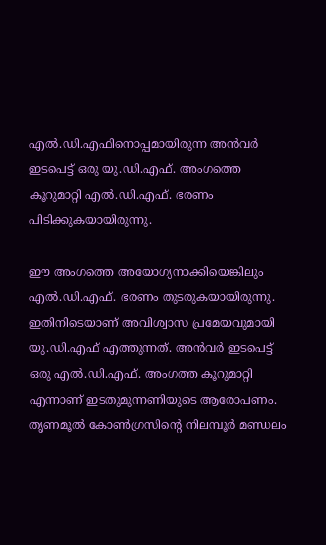എല്‍.ഡി.എഫിനൊപ്പമായിരുന്ന അന്‍വര്‍ ഇടപെട്ട് ഒരു യു.ഡി.എഫ്. അംഗത്തെ കൂറുമാറ്റി എല്‍.ഡി.എഫ്. ഭരണം പിടിക്കുകയായിരുന്നു.

ഈ അംഗത്തെ അയോഗ്യനാക്കിയെങ്കിലും എല്‍.ഡി.എഫ്. ഭരണം തുടരുകയായിരുന്നു. ഇതിനിടെയാണ് അവിശ്വാസ പ്രമേയവുമായി യു.ഡി.എഫ് എത്തുന്നത്. അന്‍വര്‍ ഇടപെട്ട് ഒരു എല്‍.ഡി.എഫ്. അംഗത്ത കൂറുമാറ്റി എന്നാണ് ഇടതുമുന്നണിയുടെ ആരോപണം. തൃണമൂല്‍ കോണ്‍ഗ്രസിന്റെ നിലമ്പൂര്‍ മണ്ഡലം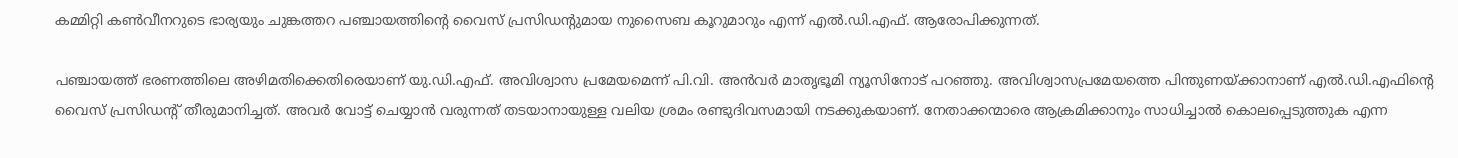കമ്മിറ്റി കണ്‍വീനറുടെ ഭാര്യയും ചുങ്കത്തറ പഞ്ചായത്തിന്റെ വൈസ് പ്രസിഡന്റുമായ നുസൈബ കൂറുമാറും എന്ന് എല്‍.ഡി.എഫ്. ആരോപിക്കുന്നത്.

പഞ്ചായത്ത് ഭരണത്തിലെ അഴിമതിക്കെതിരെയാണ് യു.ഡി.എഫ്. അവിശ്വാസ പ്രമേയമെന്ന് പി.വി. അന്‍വര്‍ മാതൃഭൂമി ന്യൂസിനോട് പറഞ്ഞു. അവിശ്വാസപ്രമേയത്തെ പിന്തുണയ്ക്കാനാണ് എല്‍.ഡി.എഫിന്റെ വൈസ് പ്രസിഡന്റ് തീരുമാനിച്ചത്. അവര്‍ വോട്ട് ചെയ്യാന്‍ വരുന്നത് തടയാനായുള്ള വലിയ ശ്രമം രണ്ടുദിവസമായി നടക്കുകയാണ്. നേതാക്കന്മാരെ ആക്രമിക്കാനും സാധിച്ചാല്‍ കൊലപ്പെടുത്തുക എന്ന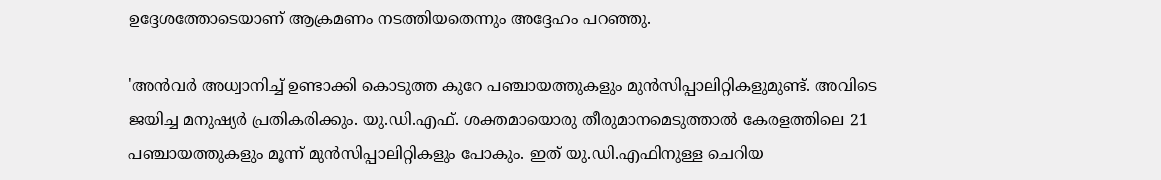ഉദ്ദേശത്തോടെയാണ് ആക്രമണം നടത്തിയതെന്നും അദ്ദേഹം പറഞ്ഞു.

'അന്‍വര്‍ അധ്വാനിച്ച് ഉണ്ടാക്കി കൊടുത്ത കുറേ പഞ്ചായത്തുകളും മുന്‍സിപ്പാലിറ്റികളുമുണ്ട്. അവിടെ ജയിച്ച മനുഷ്യര്‍ പ്രതികരിക്കും. യു.ഡി.എഫ്. ശക്തമായൊരു തീരുമാനമെടുത്താല്‍ കേരളത്തിലെ 21 പഞ്ചായത്തുകളും മൂന്ന് മുന്‍സിപ്പാലിറ്റികളും പോകും. ഇത് യു.ഡി.എഫിനുള്ള ചെറിയ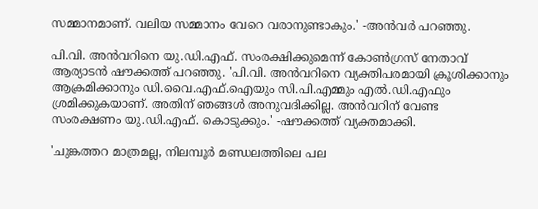സമ്മാനമാണ്. വലിയ സമ്മാനം വേറെ വരാനുണ്ടാകും.' -അന്‍വര്‍ പറഞ്ഞു.

പി.വി. അന്‍വറിനെ യു.ഡി.എഫ്. സംരക്ഷിക്കുമെന്ന് കോണ്‍ഗ്രസ് നേതാവ് ആര്യാടന്‍ ഷൗക്കത്ത് പറഞ്ഞു. 'പി.വി. അന്‍വറിനെ വ്യക്തിപരമായി ക്രൂശിക്കാനും ആക്രമിക്കാനും ഡി.വൈ.എഫ്.ഐയും സി.പി.എമ്മും എല്‍.ഡി.എഫും ശ്രമിക്കുകയാണ്. അതിന് ഞങ്ങള്‍ അനുവദിക്കില്ല. അന്‍വറിന് വേണ്ട സംരക്ഷണം യു.ഡി.എഫ്. കൊടുക്കും.' -ഷൗക്കത്ത് വ്യക്തമാക്കി.

'ചുങ്കത്തറ മാത്രമല്ല, നിലമ്പൂര്‍ മണ്ഡലത്തിലെ പല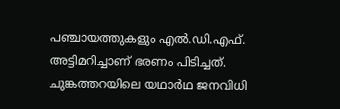പഞ്ചായത്തുകളും എല്‍.ഡി.എഫ്. അട്ടിമറിച്ചാണ് ഭരണം പിടിച്ചത്. ചുങ്കത്തറയിലെ യഥാര്‍ഥ ജനവിധി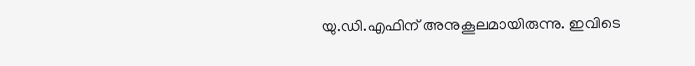യു.ഡി.എഫിന് അനുകൂലമായിരുന്നു. ഇവിടെ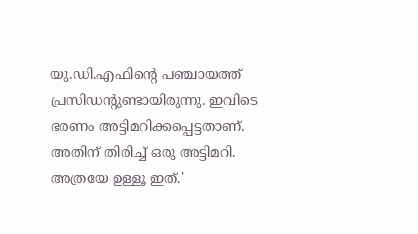യു.ഡി.എഫിന്റെ പഞ്ചായത്ത് പ്രസിഡന്റുണ്ടായിരുന്നു. ഇവിടെ ഭരണം അട്ടിമറിക്കപ്പെട്ടതാണ്. അതിന് തിരിച്ച് ഒരു അട്ടിമറി. അത്രയേ ഉള്ളൂ ഇത്.'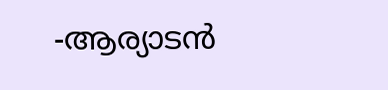-ആര്യാടന്‍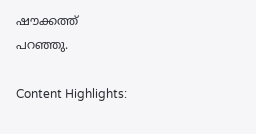ഷൗക്കത്ത് പറഞ്ഞു.

Content Highlights: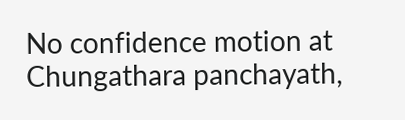No confidence motion at Chungathara panchayath,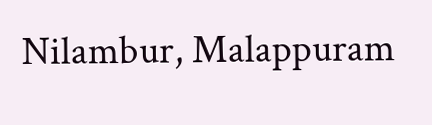Nilambur, Malappuram